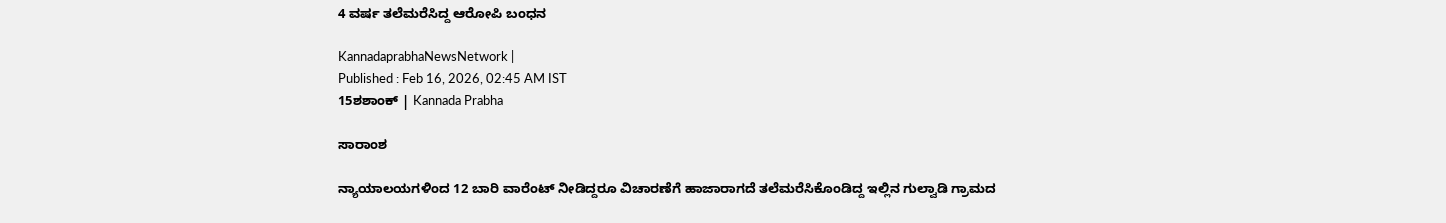4 ವರ್ಷ ತಲೆಮರೆಸಿದ್ದ ಆರೋಪಿ ಬಂಧನ

KannadaprabhaNewsNetwork |
Published : Feb 16, 2026, 02:45 AM IST
15ಶಶಾಂಕ್ | Kannada Prabha

ಸಾರಾಂಶ

ನ್ಯಾಯಾಲಯಗಳಿಂದ 12 ಬಾರಿ ವಾರೆಂಟ್‌ ನೀಡಿದ್ದರೂ ವಿಚಾರಣೆಗೆ ಹಾಜಾರಾಗದೆ ತಲೆಮರೆಸಿಕೊಂಡಿದ್ದ ಇಲ್ಲಿನ ಗುಲ್ವಾಡಿ ಗ್ರಾಮದ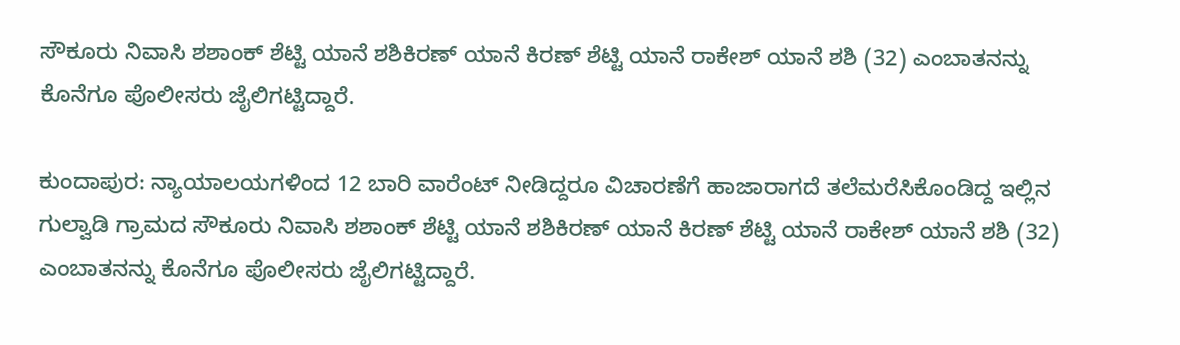ಸೌಕೂರು ನಿವಾಸಿ ಶಶಾಂಕ್‌ ಶೆಟ್ಟಿ ಯಾನೆ ಶಶಿಕಿರಣ್‌ ಯಾನೆ ಕಿರಣ್‌ ಶೆಟ್ಟಿ ಯಾನೆ ರಾಕೇಶ್‌ ಯಾನೆ ಶಶಿ (32) ಎಂಬಾತನನ್ನು ಕೊನೆಗೂ ಪೊಲೀಸರು ಜೈಲಿಗಟ್ಟಿದ್ದಾರೆ.

ಕುಂದಾಪುರ: ನ್ಯಾಯಾಲಯಗಳಿಂದ 12 ಬಾರಿ ವಾರೆಂಟ್‌ ನೀಡಿದ್ದರೂ ವಿಚಾರಣೆಗೆ ಹಾಜಾರಾಗದೆ ತಲೆಮರೆಸಿಕೊಂಡಿದ್ದ ಇಲ್ಲಿನ ಗುಲ್ವಾಡಿ ಗ್ರಾಮದ ಸೌಕೂರು ನಿವಾಸಿ ಶಶಾಂಕ್‌ ಶೆಟ್ಟಿ ಯಾನೆ ಶಶಿಕಿರಣ್‌ ಯಾನೆ ಕಿರಣ್‌ ಶೆಟ್ಟಿ ಯಾನೆ ರಾಕೇಶ್‌ ಯಾನೆ ಶಶಿ (32) ಎಂಬಾತನನ್ನು ಕೊನೆಗೂ ಪೊಲೀಸರು ಜೈಲಿಗಟ್ಟಿದ್ದಾರೆ.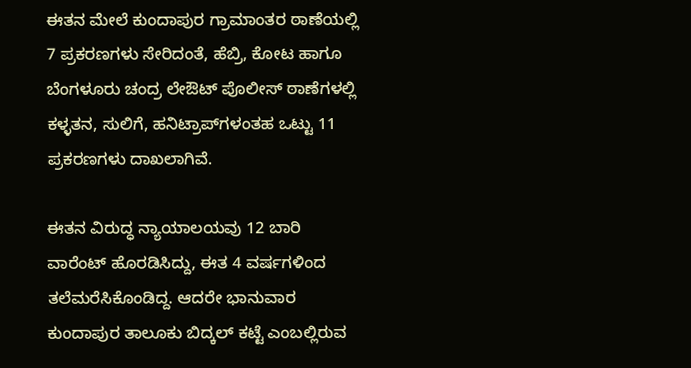ಈತನ ಮೇಲೆ ಕುಂದಾಪುರ ಗ್ರಾಮಾಂತರ ಠಾಣೆಯಲ್ಲಿ 7 ಪ್ರಕರಣಗಳು ಸೇರಿದಂತೆ, ಹೆಬ್ರಿ, ಕೋಟ ಹಾಗೂ ಬೆಂಗಳೂರು ಚಂದ್ರ ಲೇಔಟ್‌ ಪೊಲೀಸ್ ಠಾಣೆಗಳಲ್ಲಿ ಕಳ್ಳತನ, ಸುಲಿಗೆ, ಹನಿಟ್ರಾಪ್‌ಗಳಂತಹ ಒಟ್ಟು 11 ಪ್ರಕರಣಗಳು ದಾಖಲಾಗಿವೆ.

ಈತನ ವಿರುದ್ಧ ನ್ಯಾಯಾಲಯವು 12 ಬಾರಿ ವಾರೆಂಟ್‌ ಹೊರಡಿಸಿದ್ದು, ಈತ 4 ವರ್ಷಗಳಿಂದ ತಲೆಮರೆಸಿಕೊಂಡಿದ್ದ. ಆದರೇ ಭಾನುವಾರ ಕುಂದಾಪುರ ತಾಲೂಕು ಬಿದ್ಕಲ್‌ ಕಟ್ಟೆ ಎಂಬಲ್ಲಿರುವ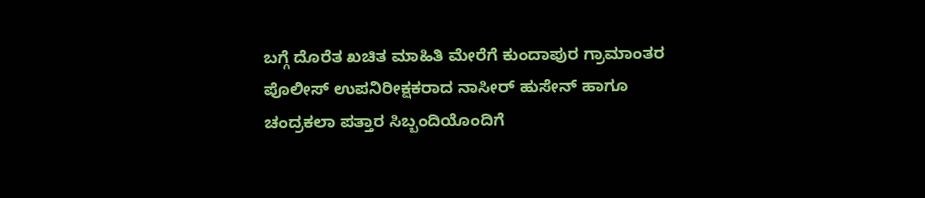ಬಗ್ಗೆ ದೊರೆತ ಖಚಿತ ಮಾಹಿತಿ ಮೇರೆಗೆ ಕುಂದಾಪುರ ಗ್ರಾಮಾಂತರ ಪೊಲೀಸ್‌ ಉಪನಿರೀಕ್ಷಕರಾದ ನಾಸೀರ್‌ ಹುಸೇನ್‌ ಹಾಗೂ ಚಂದ್ರಕಲಾ ಪತ್ತಾರ ಸಿಬ್ಬಂದಿಯೊಂದಿಗೆ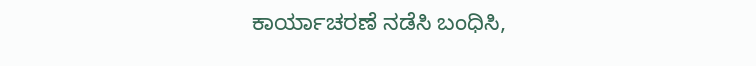ಕಾರ್ಯಾಚರಣೆ ನಡೆಸಿ ಬಂಧಿಸಿ,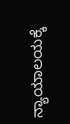ನ್ಯಾಯಾಲಯಕ್ಕೆ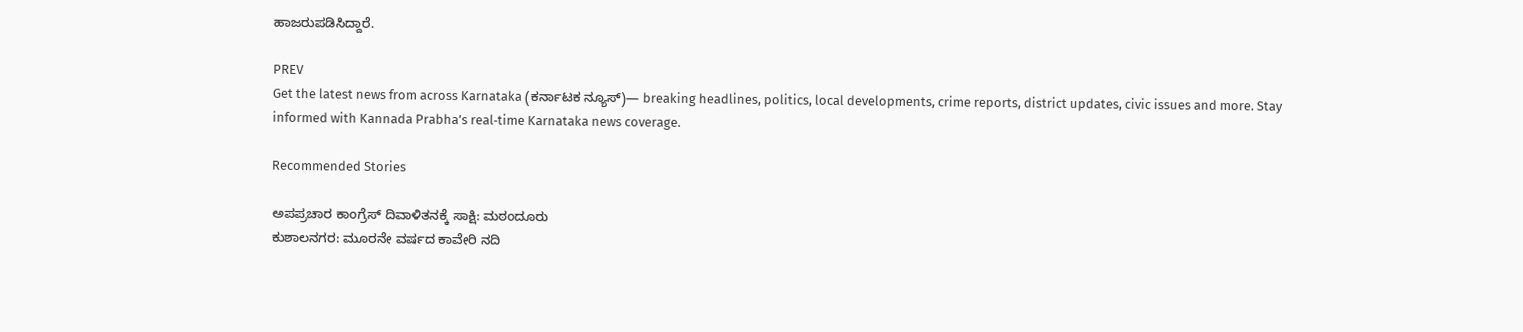ಹಾಜರುಪಡಿಸಿದ್ದಾರೆ.

PREV
Get the latest news from across Karnataka (ಕರ್ನಾಟಕ ನ್ಯೂಸ್)— breaking headlines, politics, local developments, crime reports, district updates, civic issues and more. Stay informed with Kannada Prabha’s real‑time Karnataka news coverage.

Recommended Stories

ಅಪಪ್ರಚಾರ ಕಾಂಗ್ರೆಸ್ ದಿವಾಳಿತನಕ್ಕೆ ಸಾಕ್ಷಿ: ಮಠಂದೂರು
ಕುಶಾಲನಗರ: ಮೂರನೇ ವರ್ಷದ ಕಾವೇರಿ ನದಿ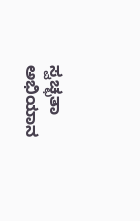ಸ್ವಚ್ಛತಾ ಅಭಿಯಾನ